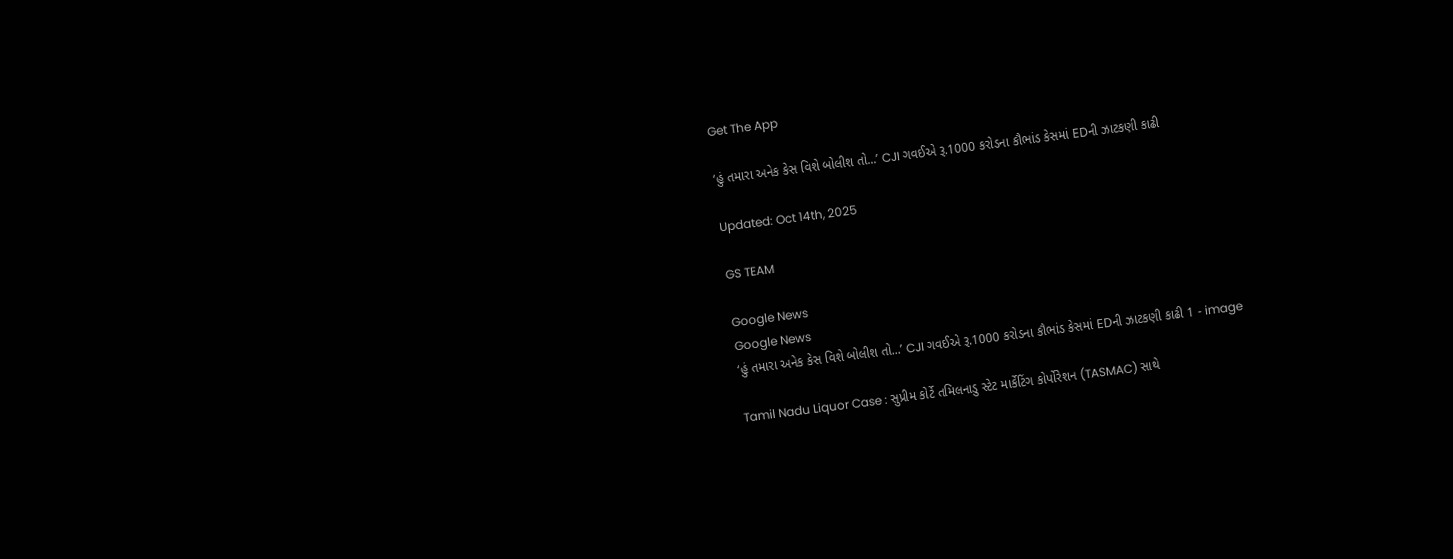Get The App

‘હું તમારા અનેક કેસ વિશે બોલીશ તો...’ CJI ગવઈએ રૂ.1000 કરોડના કૌભાંડ કેસમાં EDની ઝાટકણી કાઢી

Updated: Oct 14th, 2025

GS TEAM

Google News
Google News
‘હું તમારા અનેક કેસ વિશે બોલીશ તો...’ CJI ગવઈએ રૂ.1000 કરોડના કૌભાંડ કેસમાં EDની ઝાટકણી કાઢી 1 - image

Tamil Nadu Liquor Case : સુપ્રીમ કોર્ટે તમિલનાડુ સ્ટેટ માર્કેટિંગ કોર્પોરેશન (TASMAC) સાથે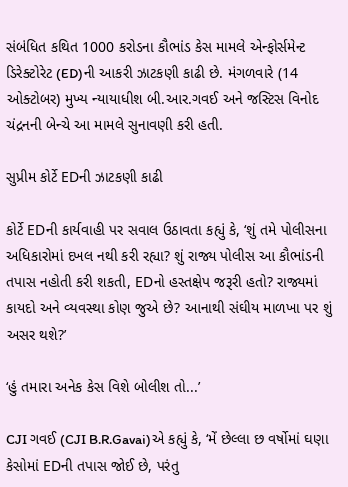સંબંધિત કથિત 1000 કરોડના કૌભાંડ કેસ મામલે એન્ફોર્સમેન્ટ ડિરેક્ટોરેટ (ED)ની આકરી ઝાટકણી કાઢી છે. મંગળવારે (14 ઓક્ટોબર) મુખ્ય ન્યાયાધીશ બી.આર.ગવઈ અને જસ્ટિસ વિનોદ ચંદ્રનની બેન્ચે આ મામલે સુનાવણી કરી હતી.

સુપ્રીમ કોર્ટે EDની ઝાટકણી કાઢી

કોર્ટે EDની કાર્યવાહી પર સવાલ ઉઠાવતા કહ્યું કે, ‘શું તમે પોલીસના અધિકારોમાં દખલ નથી કરી રહ્યા? શું રાજ્ય પોલીસ આ કૌભાંડની તપાસ નહોતી કરી શકતી, EDનો હસ્તક્ષેપ જરૂરી હતો? રાજ્યમાં કાયદો અને વ્યવસ્થા કોણ જુએ છે? આનાથી સંઘીય માળખા પર શું અસર થશે?’

‘હું તમારા અનેક કેસ વિશે બોલીશ તો...’

CJI ગવઈ (CJI B.R.Gavai)એ કહ્યું કે, ‘મેં છેલ્લા છ વર્ષોમાં ઘણા કેસોમાં EDની તપાસ જોઈ છે, પરંતુ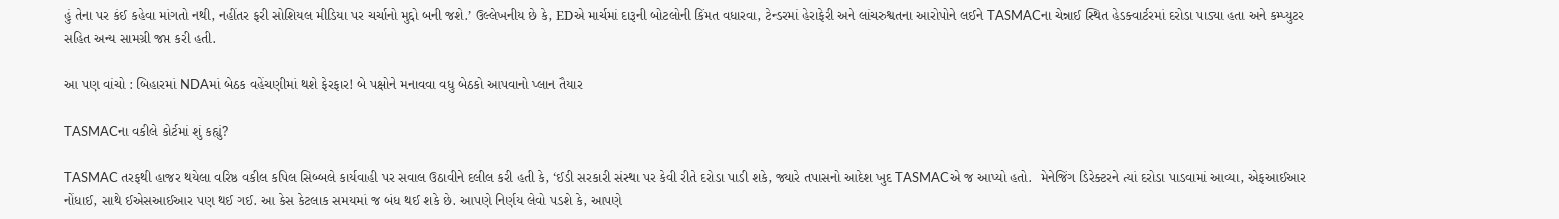હું તેના પર કંઈ કહેવા માંગતો નથી, નહીંતર ફરી સોશિયલ મીડિયા પર ચર્ચાનો મુદ્દો બની જશે.’ ઉલ્લેખનીય છે કે, EDએ માર્ચમાં દારૂની બોટલોની કિંમત વધારવા, ટેન્ડરમાં હેરાફેરી અને લાંચરુશ્વતના આરોપોને લઈને TASMACના ચેન્નાઈ સ્થિત હેડક્વાર્ટરમાં દરોડા પાડ્યા હતા અને કમ્પ્યુટર સહિત અન્ય સામગ્રી જપ્ત કરી હતી.

આ પણ વાંચો : બિહારમાં NDAમાં બેઠક વહેંચણીમાં થશે ફેરફાર! બે પક્ષોને મનાવવા વધુ બેઠકો આપવાનો પ્લાન તૈયાર

TASMACના વકીલે કોર્ટમાં શું કહ્યું?

TASMAC તરફથી હાજર થયેલા વરિષ્ઠ વકીલ કપિલ સિબ્બલે કાર્યવાહી પર સવાલ ઉઠાવીને દલીલ કરી હતી કે, ‘ઈડી સરકારી સંસ્થા પર કેવી રીતે દરોડા પાડી શકે, જ્યારે તપાસનો આદેશ ખુદ TASMACએ જ આપ્યો હતો.  મેનેજિંગ ડિરેક્ટરને ત્યાં દરોડા પાડવામાં આવ્યા, એફઆઈઆર નોંધાઈ, સાથે ઈએસઆઈઆર પણ થઈ ગઈ. આ કેસ કેટલાક સમયમાં જ બંધ થઈ શકે છે. આપણે નિર્ણય લેવો પડશે કે, આપણે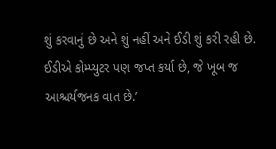શું કરવાનું છે અને શું નહીં અને ઈડી શું કરી રહી છે. ઈડીએ કોમ્પ્યુટર પણ જપ્ત કર્યા છે, જે ખૂબ જ આશ્ચર્યજનક વાત છે.’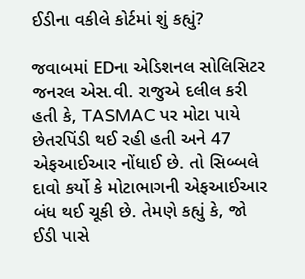ઈડીના વકીલે કોર્ટમાં શું કહ્યું?

જવાબમાં EDના એડિશનલ સોલિસિટર જનરલ એસ.વી. રાજુએ દલીલ કરી હતી કે, TASMAC પર મોટા પાયે છેતરપિંડી થઈ રહી હતી અને 47 એફઆઈઆર નોંધાઈ છે. તો સિબ્બલે દાવો કર્યો કે મોટાભાગની એફઆઈઆર બંધ થઈ ચૂકી છે. તેમણે કહ્યું કે, જો ઈડી પાસે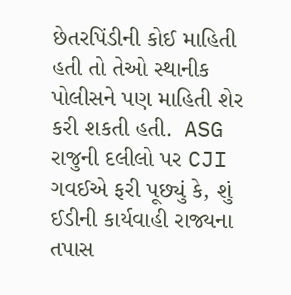છેતરપિંડીની કોઈ માહિતી હતી તો તેઓ સ્થાનીક પોલીસને પણ માહિતી શેર કરી શકતી હતી.  ASG રાજુની દલીલો પર CJI ગવઈએ ફરી પૂછ્યું કે, શું ઈડીની કાર્યવાહી રાજ્યના તપાસ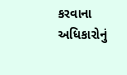કરવાના અધિકારોનું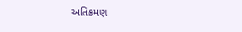અતિક્રમણ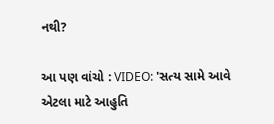નથી?

આ પણ વાંચો : VIDEO: 'સત્ય સામે આવે એટલા માટે આહુતિ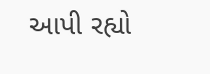આપી રહ્યો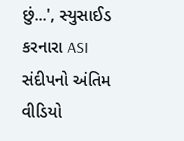છું...', સ્યુસાઈડ કરનારા ASI સંદીપનો અંતિમ વીડિયો